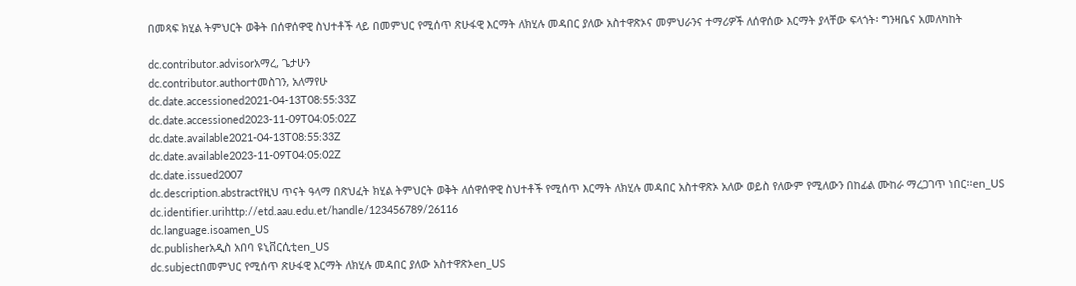በመጻፍ ክሂል ትምህርት ወቅት በሰዋሰዋዊ ስህተቶች ላይ በመምህር የሚሰጥ ጽሁፋዊ እርማት ለክሂሉ መዳበር ያለው አስተዋጽኦና መምህራንና ተማሪዎች ለሰዋሰው እርማት ያላቸው ፍላጎት፡ ግንዛቤና አመለካከት

dc.contributor.advisorአማረ, ጌታሁን
dc.contributor.authorተመስገን, አለማየሁ
dc.date.accessioned2021-04-13T08:55:33Z
dc.date.accessioned2023-11-09T04:05:02Z
dc.date.available2021-04-13T08:55:33Z
dc.date.available2023-11-09T04:05:02Z
dc.date.issued2007
dc.description.abstractየዚህ ጥናት ዓላማ በጽህፈት ክሂል ትምህርት ወቅት ለሰዋሰዋዊ ስህተቶች የሚሰጥ እርማት ለክሂሉ መዳበር አስተዋጽኦ አለው ወይስ የለውም የሚለውን በከፊል ሙከራ ማረጋገጥ ነበር፡፡en_US
dc.identifier.urihttp://etd.aau.edu.et/handle/123456789/26116
dc.language.isoamen_US
dc.publisherአዲስ አበባ ዩኒቨርሲቲen_US
dc.subjectበመምህር የሚሰጥ ጽሁፋዊ እርማት ለክሂሉ መዳበር ያለው አስተዋጽኦen_US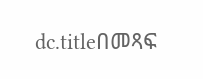dc.titleበመጻፍ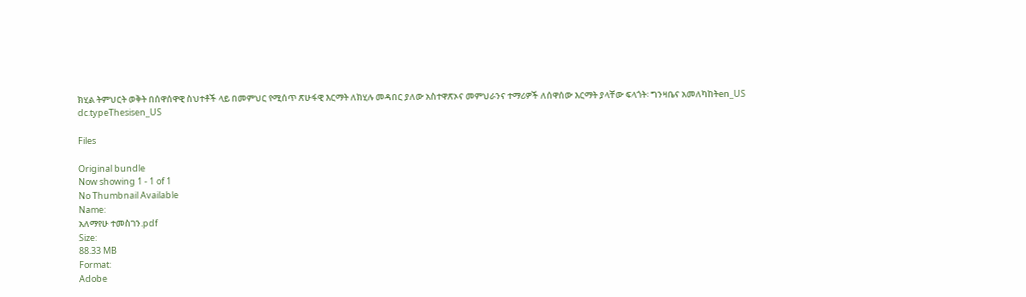ክሂል ትምህርት ወቅት በሰዋሰዋዊ ስህተቶች ላይ በመምህር የሚሰጥ ጽሁፋዊ እርማት ለክሂሉ መዳበር ያለው አስተዋጽኦና መምህራንና ተማሪዎች ለሰዋሰው እርማት ያላቸው ፍላጎት፡ ግንዛቤና አመለካከትen_US
dc.typeThesisen_US

Files

Original bundle
Now showing 1 - 1 of 1
No Thumbnail Available
Name:
አለማየሁ ተመስገን.pdf
Size:
88.33 MB
Format:
Adobe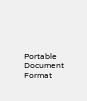Portable Document Format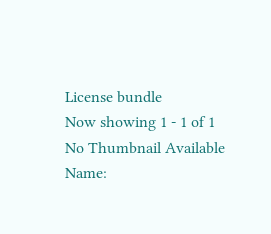License bundle
Now showing 1 - 1 of 1
No Thumbnail Available
Name: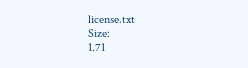license.txt
Size:
1.71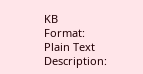KB
Format:
Plain Text
Description: